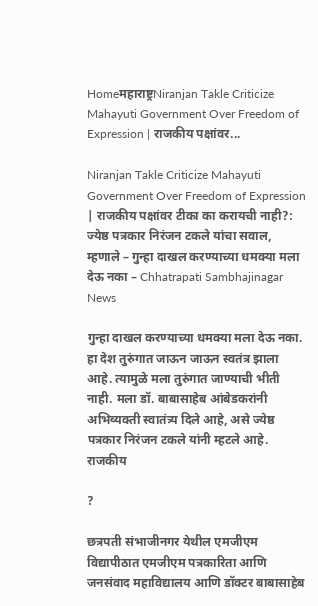Homeमहाराष्ट्रNiranjan Takle Criticize Mahayuti Government Over Freedom of Expression | राजकीय पक्षांवर...

Niranjan Takle Criticize Mahayuti Government Over Freedom of Expression | राजकीय पक्षांवर टीका का करायची नाही?: ज्येष्ठ पत्रकार निरंजन टकले यांचा सवाल, म्हणाले – गुन्हा दाखल करण्याच्या धमक्या मला देऊ नका – Chhatrapati Sambhajinagar News

गुन्हा दाखल करण्याच्या धमक्या मला देऊ नका. हा देश तुरुंगात जाऊन जाऊन स्वतंत्र झाला आहे. त्यामुळे मला तुरुंगात जाण्याची भीती नाही. मला डॉ. बाबासाहेब आंबेडकरांनी अभिव्यक्ती स्वातंत्र्य दिले आहे, असे ज्येष्ठ पत्रकार निरंजन टकले यांनी म्हटले आहे. राजकीय

?

छत्रपती संभाजीनगर येथील एमजीएम विद्यापीठात एमजीएम पत्रकारिता आणि जनसंवाद महाविद्यालय आणि डॉक्टर बाबासाहेब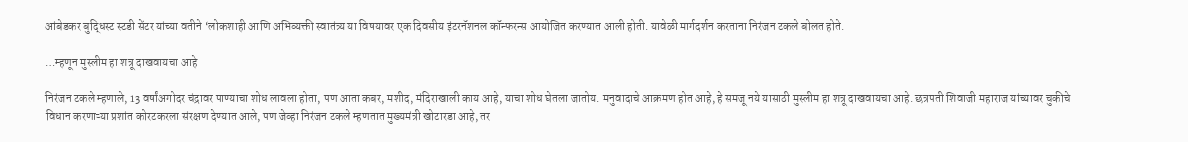आंबेडकर बुद्धिस्ट स्टडी सेंटर यांच्या वतीने ‘लोकशाही आणि अभिव्यक्ती स्वातंत्र्य या विषयावर एक दिवसीय इंटरनॅशनल कॉन्फरन्स आयोजित करण्यात आली होती. यावेळी मार्गदर्शन करताना निरंजन टकले बोलत होते.

…म्हणून मुस्लीम हा शत्रू दाखवायचा आहे

निरंजन टकले म्हणाले, 13 वर्षांअगोदर चंद्रावर पाण्याचा शोध लावला होता, पण आता कबर, मशीद, मंदिराखाली काय आहे, याचा शोध घेतला जातोय. मनुवादाचे आक्रमण होत आहे, हे समजू नये यासाठी मुस्लीम हा शत्रू दाखवायचा आहे. छत्रपती शिवाजी महाराज यांच्यावर चुकीचे विधान करणाऱ्या प्रशांत कोरटकरला संरक्षण देण्यात आले, पण जेव्हा निरंजन टकले म्हणतात मुख्यमंत्री खोटारडा आहे, तर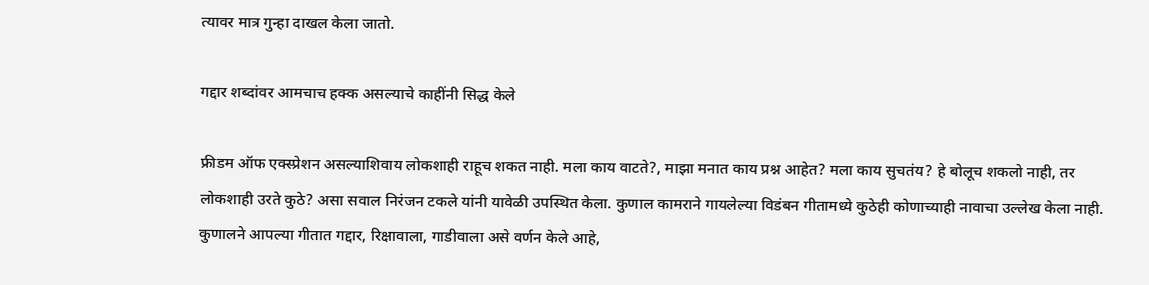त्यावर मात्र गुन्हा दाखल केला जातो.

गद्दार शब्दांवर आमचाच हक्क असल्याचे काहींनी सिद्ध केले

फ्रीडम ऑफ एक्स्प्रेशन असल्याशिवाय लोकशाही राहूच शकत नाही. मला काय वाटते?, माझा मनात काय प्रश्न आहेत? मला काय सुचतंय? हे बोलूच शकलो नाही, तर लोकशाही उरते कुठे? असा सवाल निरंजन टकले यांनी यावेळी उपस्थित केला. कुणाल कामराने गायलेल्या विडंबन गीतामध्ये कुठेही कोणाच्याही नावाचा उल्लेख केला नाही. कुणालने आपल्या गीतात गद्दार, रिक्षावाला, गाडीवाला असे वर्णन केले आहे,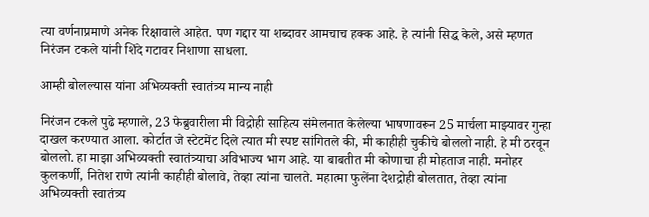त्या वर्णनाप्रमाणे अनेक रिक्षावाले आहेत. पण गद्दार या शब्दावर आमचाच हक्क आहे. हे त्यांनी सिद्ध केले, असे म्हणत निरंजन टकले यांनी शिंदे गटावर निशाणा साधला.

आम्ही बोलल्यास यांना अभिव्यक्ती स्वातंत्र्य मान्य नाही

निरंजन टकले पुढे म्हणाले, 23 फेब्रुवारीला मी विद्रोही साहित्य संमेलनात केलेल्या भाषणावरून 25 मार्चला माझ्यावर गुन्हा दाखल करण्यात आला. कोर्टात जे स्टेटमेंट दिले त्यात मी स्पष्ट सांगितले की, मी काहीही चुकीचे बोललो नाही. हे मी ठरवून बोललो. हा माझा अभिव्यक्ती स्वातंत्र्याचा अविभाज्य भाग आहे. या बाबतीत मी कोणाचा ही मोहताज नाही. मनोहर कुलकर्णी, नितेश राणे त्यांनी काहीही बोलावे, तेव्हा त्यांना चालते. महात्मा फुलेंना देशद्रोही बोलतात, तेव्हा त्यांना अभिव्यक्ती स्वातंत्र्य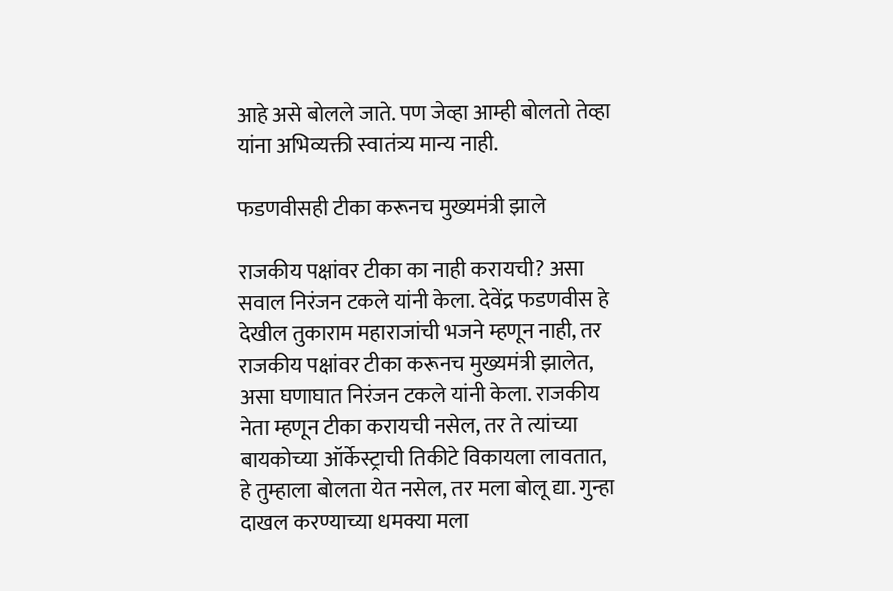आहे असे बोलले जाते. पण जेव्हा आम्ही बोलतो तेव्हा यांना अभिव्यक्ती स्वातंत्र्य मान्य नाही.

फडणवीसही टीका करूनच मुख्यमंत्री झाले

राजकीय पक्षांवर टीका का नाही करायची? असा सवाल निरंजन टकले यांनी केला. देवेंद्र फडणवीस हे देखील तुकाराम महाराजांची भजने म्हणून नाही, तर राजकीय पक्षांवर टीका करूनच मुख्यमंत्री झालेत, असा घणाघात निरंजन टकले यांनी केला. राजकीय नेता म्हणून टीका करायची नसेल, तर ते त्यांच्या बायकोच्या ऑर्केस्ट्राची तिकीटे विकायला लावतात, हे तुम्हाला बोलता येत नसेल, तर मला बोलू द्या. गुन्हा दाखल करण्याच्या धमक्या मला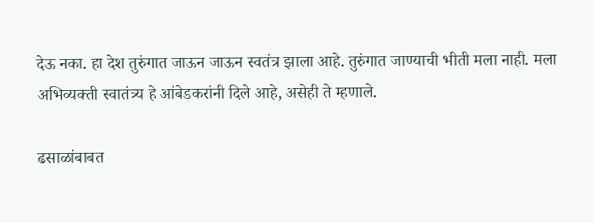देऊ नका. हा देश तुरुंगात जाऊन जाऊन स्वतंत्र झाला आहे. तुरुंगात जाण्याची भीती मला नाही. मला अभिव्यक्ती स्वातंत्र्य हे आंबेडकरांनी दिले आहे, असेही ते म्हणाले.

ढसाळांबाबत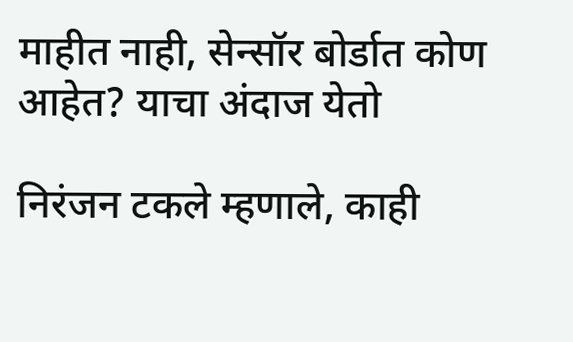माहीत नाही, सेन्सॉर बोर्डात कोण आहेत? याचा अंदाज येतो

निरंजन टकले म्हणाले, काही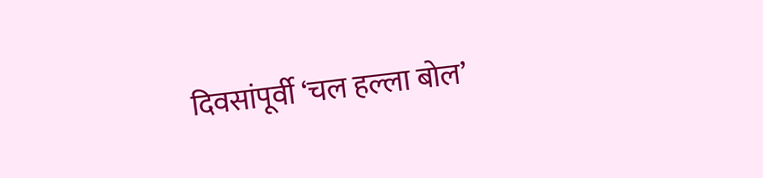दिवसांपूर्वी ‘चल हल्ला बोल’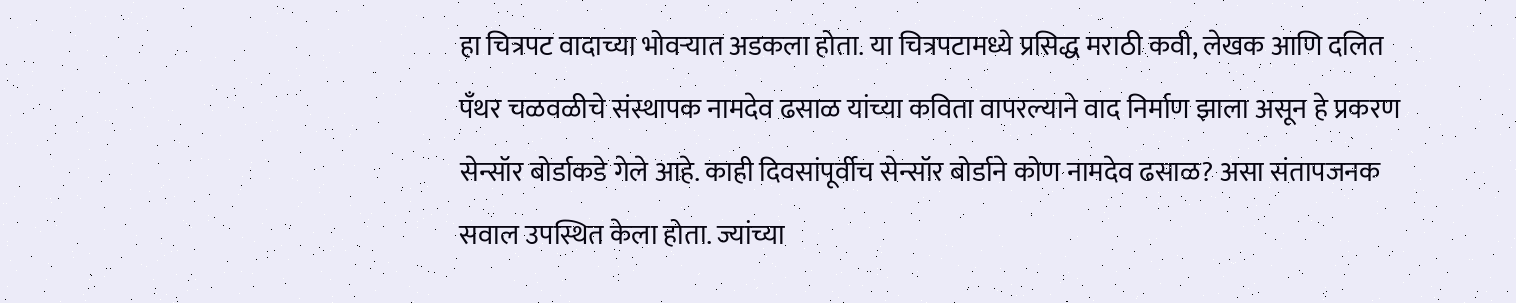हा चित्रपट वादाच्या भोवऱ्यात अडकला होता. या चित्रपटामध्ये प्रसिद्ध मराठी कवी, लेखक आणि दलित पँथर चळवळीचे संस्थापक नामदेव ढसाळ यांच्या कविता वापरल्याने वाद निर्माण झाला असून हे प्रकरण सेन्सॉर बोर्डाकडे गेले आहे. काही दिवसांपूर्वीच सेन्सॉर बोर्डाने कोण नामदेव ढसाळ? असा संतापजनक सवाल उपस्थित केला होता. ज्यांच्या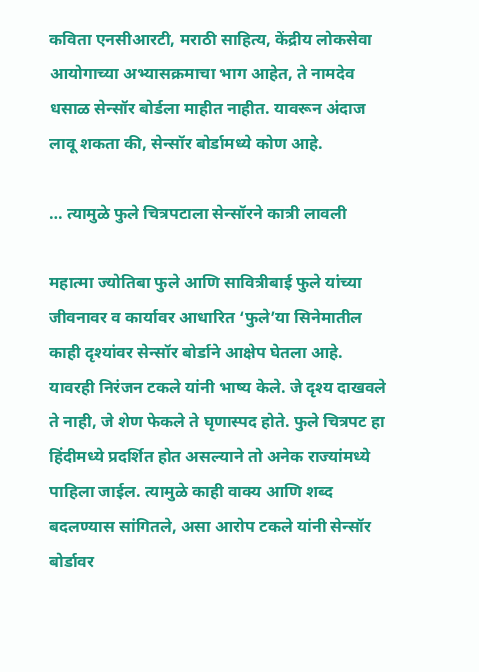कविता एनसीआरटी, मराठी साहित्य, केंद्रीय लोकसेवा आयोगाच्या अभ्यासक्रमाचा भाग आहेत, ते नामदेव धसाळ सेन्सॉर बोर्डला माहीत नाहीत. यावरून अंदाज लावू शकता की, सेन्सॉर बोर्डामध्ये कोण आहे.

… त्यामुळे फुले चित्रपटाला सेन्सॉरने कात्री लावली

महात्मा ज्योतिबा फुले आणि सावित्रीबाई फुले यांच्या जीवनावर व कार्यावर आधारित ‘फुले’या सिनेमातील काही दृश्यांवर सेन्सॉर बोर्डाने आक्षेप घेतला आहे. यावरही निरंजन टकले यांनी भाष्य केले. जे दृश्य दाखवले ते नाही, जे शेण फेकले ते घृणास्पद होते. फुले चित्रपट हा हिंदीमध्ये प्रदर्शित होत असल्याने तो अनेक राज्यांमध्ये पाहिला जाईल. त्यामुळे काही वाक्य आणि शब्द बदलण्यास सांगितले, असा आरोप टकले यांनी सेन्सॉर बोर्डावर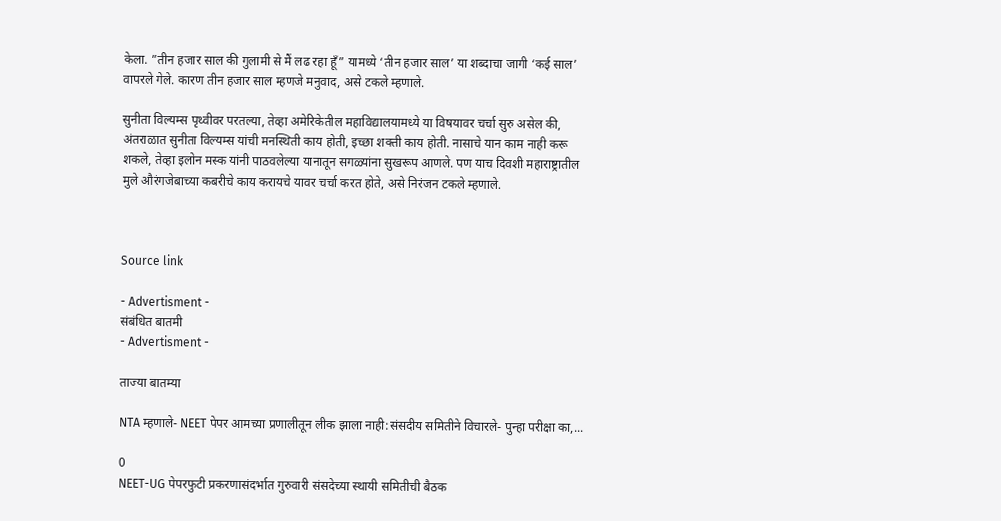केला. ”तीन हजार साल की गुलामी से मैं लढ रहा हूँ” यामध्ये ‘तीन हजार साल’ या शब्दाचा जागी ‘कई साल’ वापरले गेले. कारण तीन हजार साल म्हणजे मनुवाद, असे टकले म्हणाले.

सुनीता विल्यम्स पृथ्वीवर परतल्या, तेव्हा अमेरिकेतील महाविद्यालयामध्ये या विषयावर चर्चा सुरु असेल की, अंतराळात सुनीता विल्यम्स यांची मनस्थिती काय होती, इच्छा शक्ती काय होती. नासाचे यान काम नाही करू शकले, तेव्हा इलोन मस्क यांनी पाठवलेल्या यानातून सगळ्यांना सुखरूप आणले. पण याच दिवशी महाराष्ट्रातील मुले औरंगजेबाच्या कबरीचे काय करायचे यावर चर्चा करत होते, असे निरंजन टकले म्हणाले.



Source link

- Advertisment -
संबंधित बातमी
- Advertisment -

ताज्या बातम्या

NTA म्हणाले- NEET पेपर आमच्या प्रणालीतून लीक झाला नाही:संसदीय समितीने विचारले- पुन्हा परीक्षा का,...

0
NEET-UG पेपरफुटी प्रकरणासंदर्भात गुरुवारी संसदेच्या स्थायी समितीची बैठक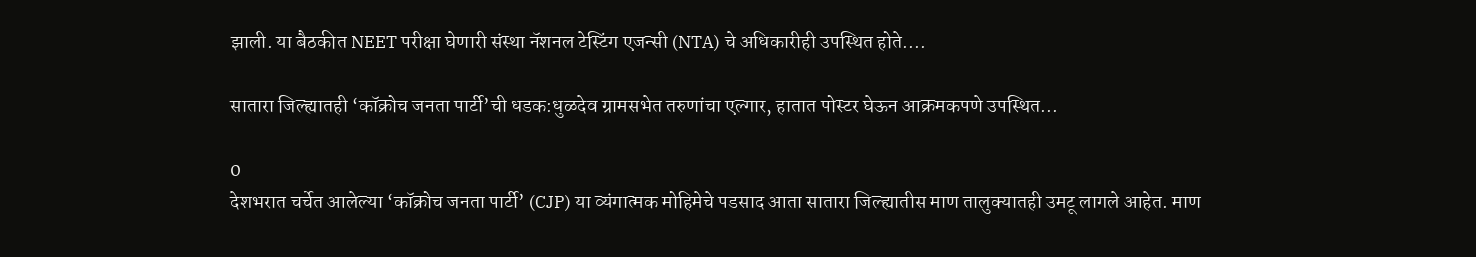झाली. या बैठकीत NEET परीक्षा घेणारी संस्था नॅशनल टेस्टिंग एजन्सी (NTA) चे अधिकारीही उपस्थित होते....

सातारा जिल्ह्यातही ‘कॉक्रोच जनता पार्टी’ची धडक:धुळदेव ग्रामसभेत तरुणांचा एल्गार, हातात पोस्टर घेऊन आक्रमकपणे उपस्थित...

0
देशभरात चर्चेत आलेल्या ‘कॉक्रोच जनता पार्टी’ (CJP) या व्यंगात्मक मोहिमेचे पडसाद आता सातारा जिल्ह्यातीस माण तालुक्यातही उमटू लागले आहेत. माण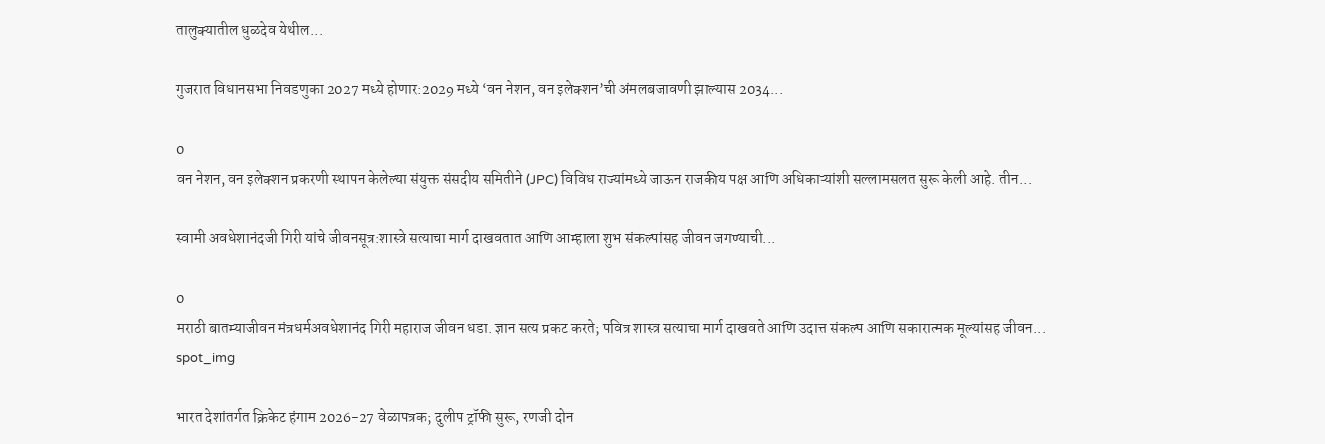तालुक्यातील धुळदेव येथील...

गुजरात विधानसभा निवडणुका 2027 मध्ये होणार:2029 मध्ये ‘वन नेशन, वन इलेक्शन’ची अंमलबजावणी झाल्यास 2034...

0
वन नेशन, वन इलेक्शन प्रकरणी स्थापन केलेल्या संयुक्त संसदीय समितीने (JPC) विविध राज्यांमध्ये जाऊन राजकीय पक्ष आणि अधिकाऱ्यांशी सल्लामसलत सुरू केली आहे. तीन...

स्वामी अवधेशानंदजी गिरी यांचे जीवनसूत्र:शास्त्रे सत्याचा मार्ग दाखवतात आणि आम्हाला शुभ संकल्पांसह जीवन जगण्याची...

0
मराठी बातम्याजीवन मंत्रधर्मअवधेशानंद गिरी महाराज जीवन धडा. ज्ञान सत्य प्रकट करते; पवित्र शास्त्र सत्याचा मार्ग दाखवते आणि उदात्त संकल्प आणि सकारात्मक मूल्यांसह जीवन...
spot_img

भारत देशांतर्गत क्रिकेट हंगाम 2026-27 वेळापत्रक; दुलीप ट्रॉफी सुरू, रणजी दोन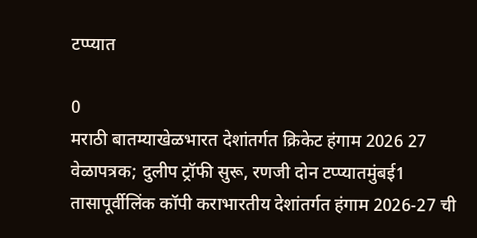टप्प्यात

0
मराठी बातम्याखेळभारत देशांतर्गत क्रिकेट हंगाम 2026 27 वेळापत्रक; दुलीप ट्रॉफी सुरू, रणजी दोन टप्प्यातमुंबई1 तासापूर्वीलिंक कॉपी कराभारतीय देशांतर्गत हंगाम 2026-27 ची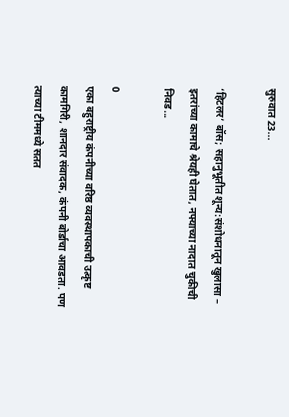सुरुवात 23...

‘हिटलर’ बॉस; सहानुभूतीत शून्य:संशोधनातून खुलासा – इतरांच्या कामाचे श्रेयही घेतात, नफ्याच्या नादात चुकीची निवड...

0
एका बहुराष्ट्रीय कंपनीच्या वरिष्ठ व्यवस्थापकाची उत्कृष्ट कामगिरी, शानदार संवादक, कंपनी बोर्डाचा आवडता. पण त्याच्या टीममध्ये सतत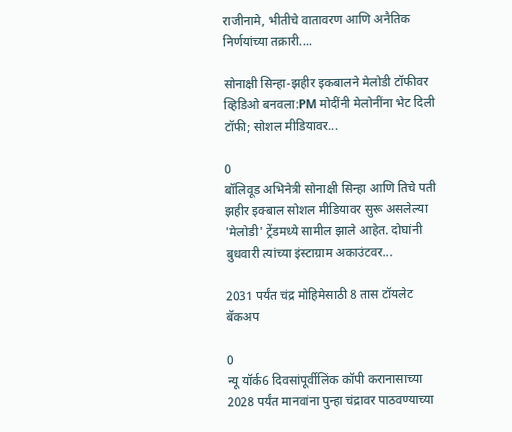राजीनामे, भीतीचे वातावरण आणि अनैतिक निर्णयांच्या तक्रारी....

सोनाक्षी सिन्हा-झहीर इकबालने मेलोडी टॉफीवर व्हिडिओ बनवला:PM मोदींनी मेलोनींना भेट दिली टॉफी; सोशल मीडियावर...

0
बॉलिवूड अभिनेत्री सोनाक्षी सिन्हा आणि तिचे पती झहीर इक्बाल सोशल मीडियावर सुरू असलेल्या 'मेलोडी' ट्रेंडमध्ये सामील झाले आहेत. दोघांनी बुधवारी त्यांच्या इंस्टाग्राम अकाउंटवर...

2031 पर्यंत चंद्र मोहिमेसाठी 8 तास टॉयलेट बॅकअप

0
न्यू यॉर्क6 दिवसांपूर्वीलिंक कॉपी करानासाच्या 2028 पर्यंत मानवांना पुन्हा चंद्रावर पाठवण्याच्या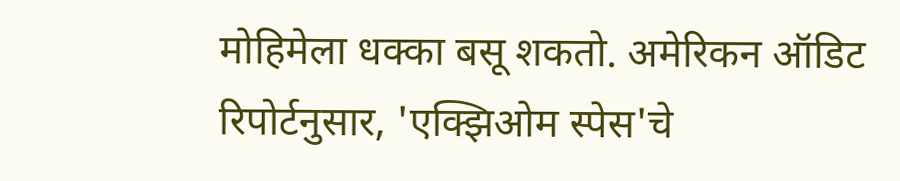मोहिमेला धक्का बसू शकतो. अमेरिकन ऑडिट रिपोर्टनुसार, 'एक्झिओम स्पेस'चे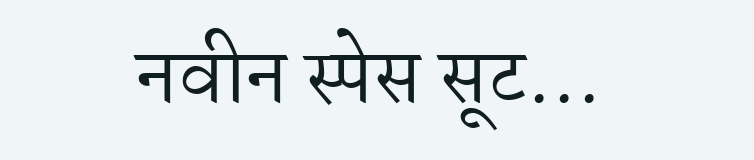नवीन स्पेस सूट...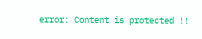error: Content is protected !!